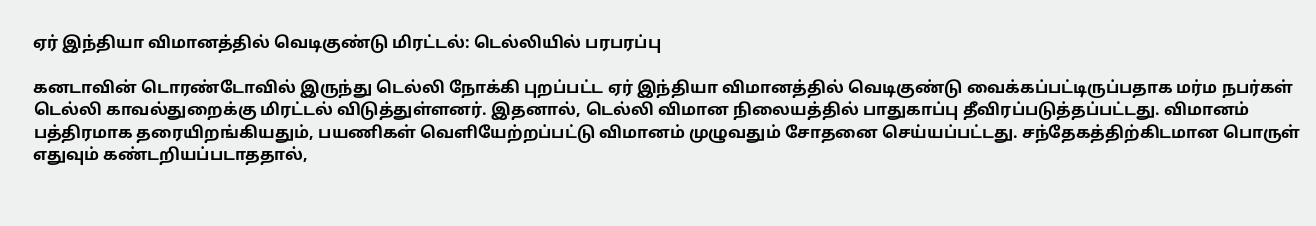ஏர் இந்தியா விமானத்தில் வெடிகுண்டு மிரட்டல்: டெல்லியில் பரபரப்பு

கனடாவின் டொரண்டோவில் இருந்து டெல்லி நோக்கி புறப்பட்ட ஏர் இந்தியா விமானத்தில் வெடிகுண்டு வைக்கப்பட்டிருப்பதாக மர்ம நபர்கள் டெல்லி காவல்துறைக்கு மிரட்டல் விடுத்துள்ளனர். இதனால், டெல்லி விமான நிலையத்தில் பாதுகாப்பு தீவிரப்படுத்தப்பட்டது. விமானம் பத்திரமாக தரையிறங்கியதும், பயணிகள் வெளியேற்றப்பட்டு விமானம் முழுவதும் சோதனை செய்யப்பட்டது. சந்தேகத்திற்கிடமான பொருள் எதுவும் கண்டறியப்படாததால்,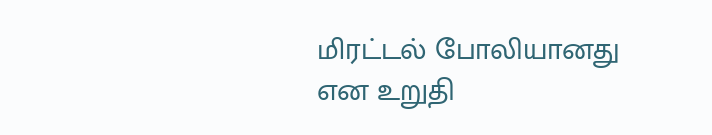மிரட்டல் போலியானது என உறுதி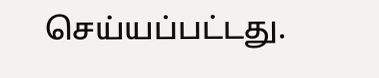செய்யப்பட்டது.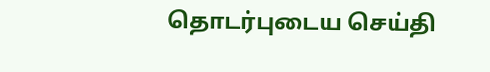தொடர்புடைய செய்தி